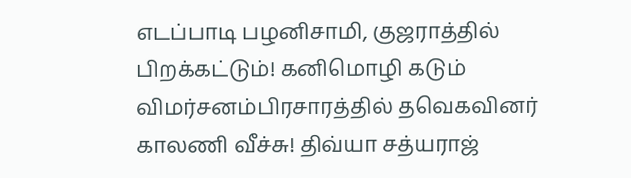எடப்பாடி பழனிசாமி, குஜராத்தில் பிறக்கட்டும்! கனிமொழி கடும் விமர்சனம்பிரசாரத்தில் தவெகவினர் காலணி வீச்சு! திவ்யா சத்யராஜ்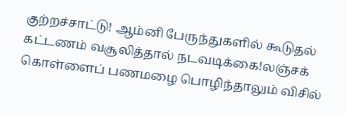குற்றச்சாட்டு! ஆம்னி பேருந்துகளில் கூடுதல் கட்டணம் வசூலித்தால் நடவடிக்கை!லஞ்சக் கொள்ளைப் பணமழை பொழிந்தாலும் விசில்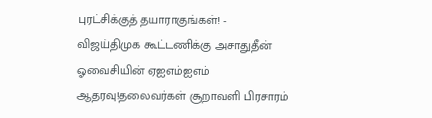புரட்சிக்குத் தயாராகுங்கள்! - விஜய்திமுக கூட்டணிக்கு அசாதுதீன் ஓவைசியின் ஏஐஎம்ஐஎம் ஆதரவு!தலைவர்கள் சூறாவளி பிரசாரம்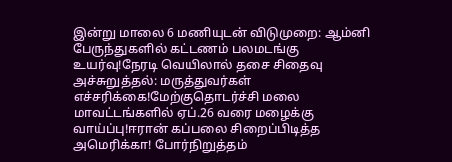இன்று மாலை 6 மணியுடன் விடுமுறை: ஆம்னி பேருந்துகளில் கட்டணம் பலமடங்கு உயர்வு!நேரடி வெயிலால் தசை சிதைவு அச்சுறுத்தல்: மருத்துவர்கள் எச்சரிக்கை!மேற்குதொடர்ச்சி மலை மாவட்டங்களில் ஏப்.26 வரை மழைக்கு வாய்ப்பு!ஈரான் கப்பலை சிறைப்பிடித்த அமெரிக்கா! போர்நிறுத்தம்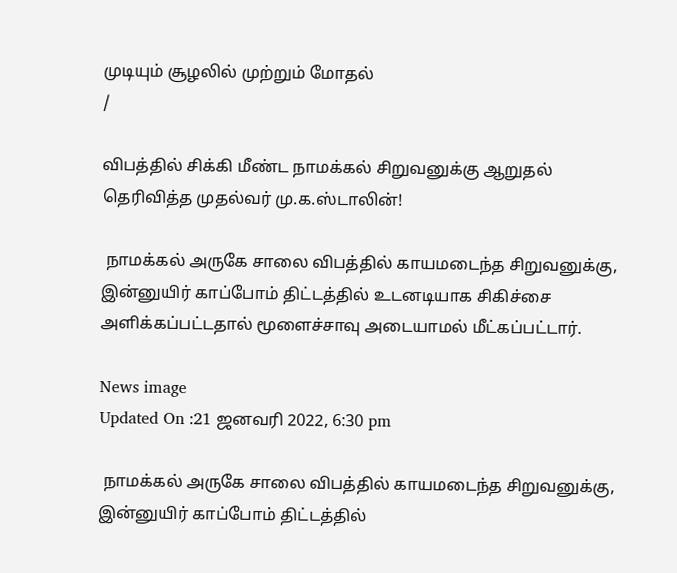முடியும் சூழலில் முற்றும் மோதல்
/

விபத்தில் சிக்கி மீண்ட நாமக்கல் சிறுவனுக்கு ஆறுதல் தெரிவித்த முதல்வர் மு.க.ஸ்டாலின்!

 நாமக்கல் அருகே சாலை விபத்தில் காயமடைந்த சிறுவனுக்கு, இன்னுயிர் காப்போம் திட்டத்தில் உடனடியாக சிகிச்சை அளிக்கப்பட்டதால் மூளைச்சாவு அடையாமல் மீட்கப்பட்டார்.

News image
Updated On :21 ஜனவரி 2022, 6:30 pm

 நாமக்கல் அருகே சாலை விபத்தில் காயமடைந்த சிறுவனுக்கு, இன்னுயிர் காப்போம் திட்டத்தில்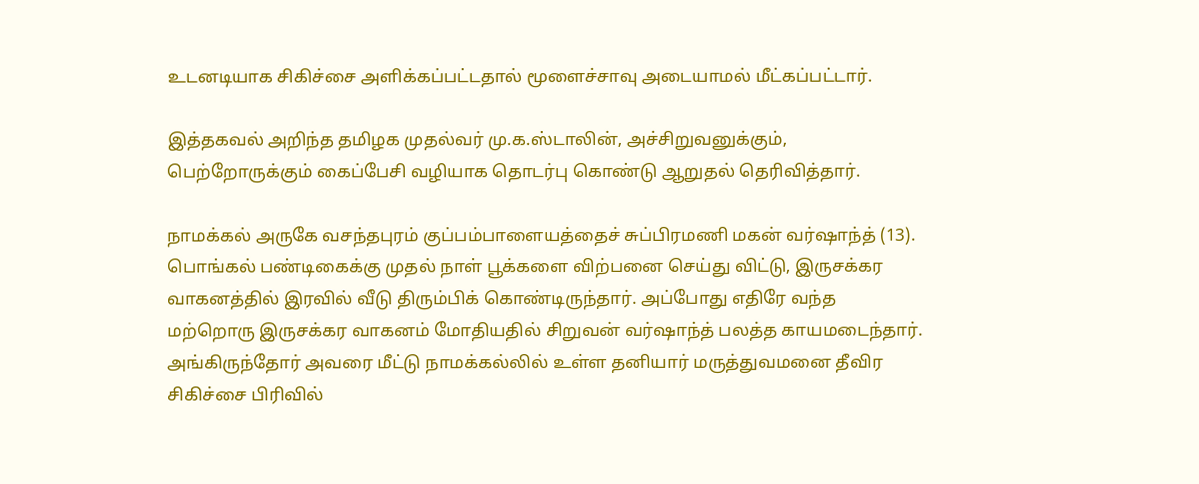உடனடியாக சிகிச்சை அளிக்கப்பட்டதால் மூளைச்சாவு அடையாமல் மீட்கப்பட்டார்.

இத்தகவல் அறிந்த தமிழக முதல்வர் மு.க.ஸ்டாலின், அச்சிறுவனுக்கும், பெற்றோருக்கும் கைப்பேசி வழியாக தொடர்பு கொண்டு ஆறுதல் தெரிவித்தார்.

நாமக்கல் அருகே வசந்தபுரம் குப்பம்பாளையத்தைச் சுப்பிரமணி மகன் வர்ஷாந்த் (13). பொங்கல் பண்டிகைக்கு முதல் நாள் பூக்களை விற்பனை செய்து விட்டு, இருசக்கர வாகனத்தில் இரவில் வீடு திரும்பிக் கொண்டிருந்தார். அப்போது எதிரே வந்த மற்றொரு இருசக்கர வாகனம் மோதியதில் சிறுவன் வர்ஷாந்த் பலத்த காயமடைந்தார். அங்கிருந்தோர் அவரை மீட்டு நாமக்கல்லில் உள்ள தனியார் மருத்துவமனை தீவிர சிகிச்சை பிரிவில்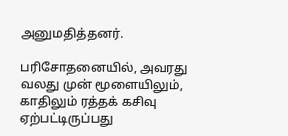அனுமதித்தனர்.

பரிசோதனையில், அவரது வலது முன் மூளையிலும், காதிலும் ரத்தக் கசிவு ஏற்பட்டிருப்பது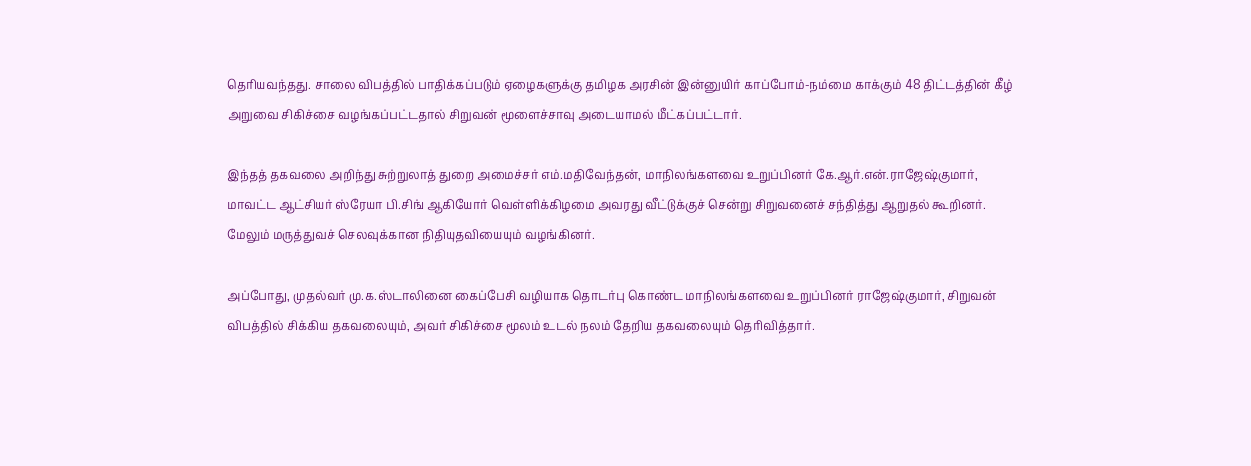தெரியவந்தது. சாலை விபத்தில் பாதிக்கப்படும் ஏழைகளுக்கு தமிழக அரசின் இன்னுயிர் காப்போம்-நம்மை காக்கும் 48 திட்டத்தின் கீழ் அறுவை சிகிச்சை வழங்கப்பட்டதால் சிறுவன் மூளைச்சாவு அடையாமல் மீட்கப்பட்டார்.

இந்தத் தகவலை அறிந்து சுற்றுலாத் துறை அமைச்சர் எம்.மதிவேந்தன், மாநிலங்களவை உறுப்பினர் கே.ஆர்.என்.ராஜேஷ்குமார், மாவட்ட ஆட்சியர் ஸ்ரேயா பி.சிங் ஆகியோர் வெள்ளிக்கிழமை அவரது வீட்டுக்குச் சென்று சிறுவனைச் சந்தித்து ஆறுதல் கூறினர். மேலும் மருத்துவச் செலவுக்கான நிதியுதவியையும் வழங்கினர்.

அப்போது, முதல்வர் மு.க.ஸ்டாலினை கைப்பேசி வழியாக தொடர்பு கொண்ட மாநிலங்களவை உறுப்பினர் ராஜேஷ்குமார், சிறுவன் விபத்தில் சிக்கிய தகவலையும், அவர் சிகிச்சை மூலம் உடல் நலம் தேறிய தகவலையும் தெரிவித்தார்.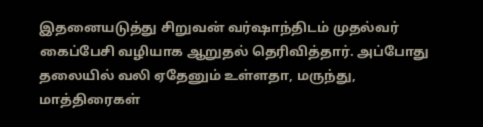இதனையடுத்து சிறுவன் வர்ஷாந்திடம் முதல்வர் கைப்பேசி வழியாக ஆறுதல் தெரிவித்தார். அப்போது தலையில் வலி ஏதேனும் உள்ளதா, மருந்து, மாத்திரைகள்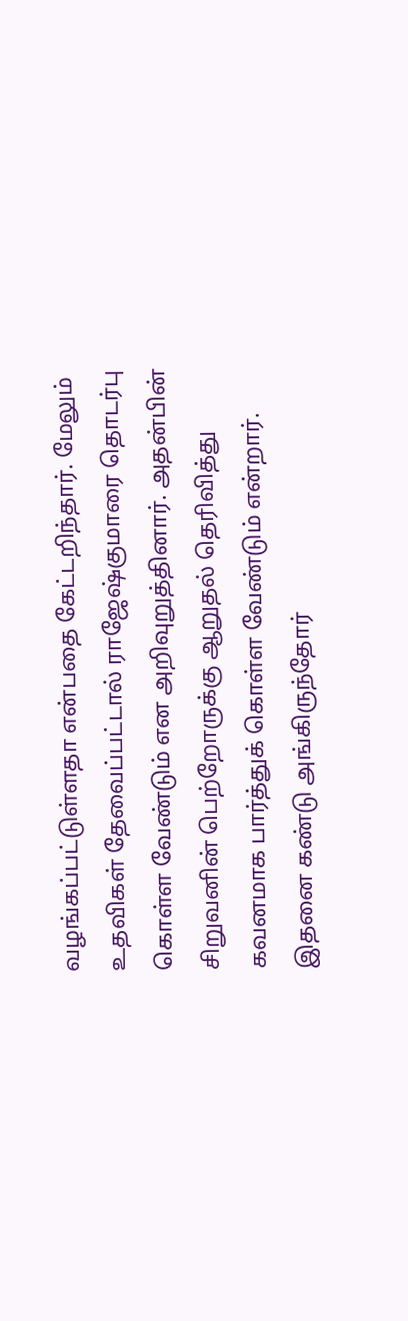வழங்கப்பட்டுள்ளதா என்பதை கேட்டறிந்தார். மேலும் உதவிகள் தேவைப்பட்டால் ராஜேஷ்குமாரை தொடர்பு கொள்ள வேண்டும் என அறிவுறுத்தினார். அதன்பின் சிறுவனின் பெற்றோருக்கு ஆறுதல் தெரிவித்து கவனமாக பார்த்துக் கொள்ள வேண்டும் என்றார். இதனை கண்டு அங்கிருந்தோர்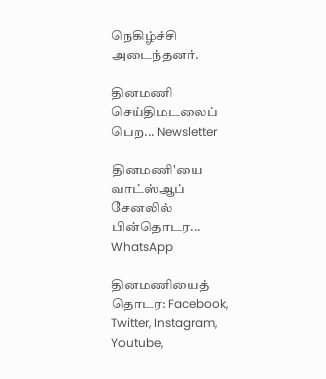நெகிழ்ச்சி அடைந்தனர்.

தினமணி செய்திமடலைப் பெற... Newsletter

தினமணி'யை வாட்ஸ்ஆப் சேனலில் பின்தொடர... WhatsApp

தினமணியைத் தொடர: Facebook, Twitter, Instagram, Youtube,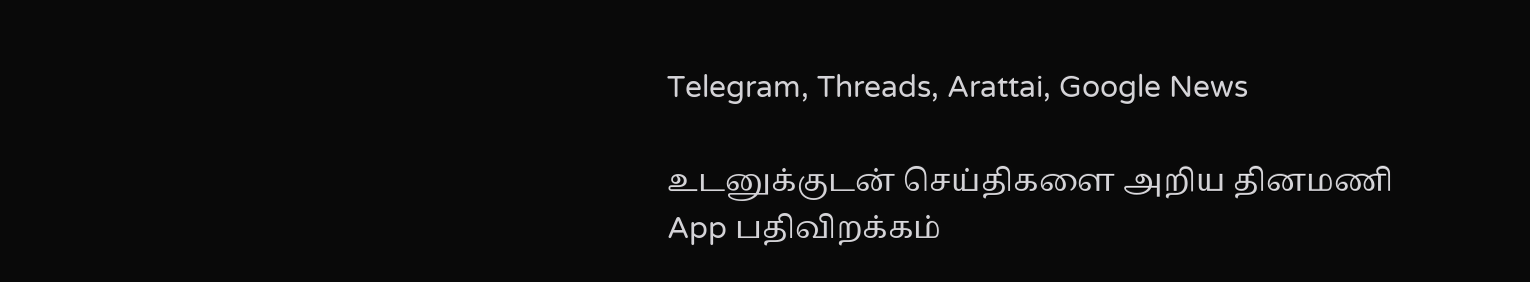Telegram, Threads, Arattai, Google News

உடனுக்குடன் செய்திகளை அறிய தினமணி App பதிவிறக்கம்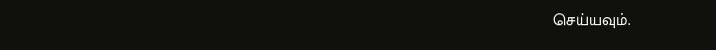செய்யவும்.